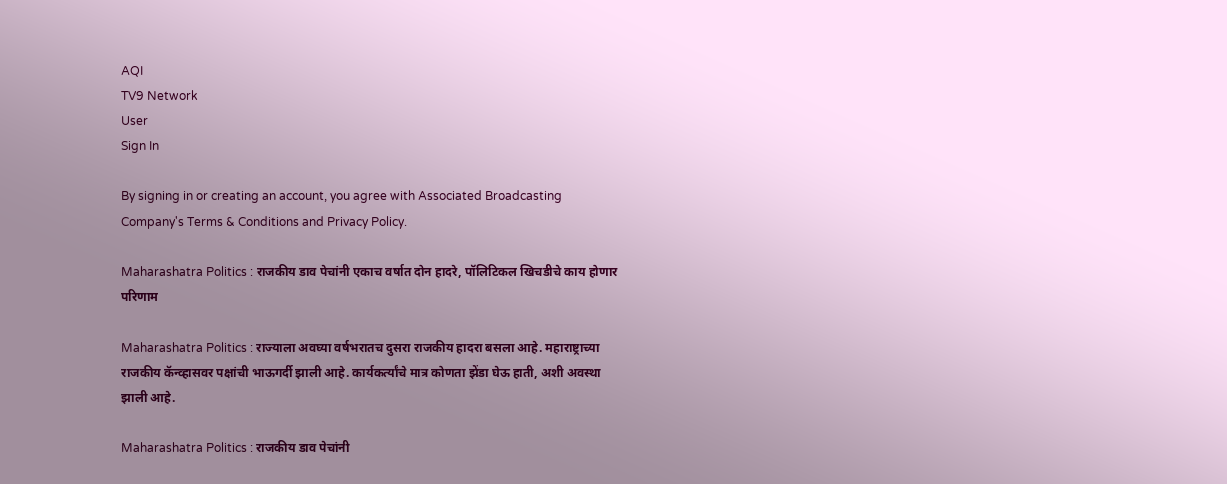AQI
TV9 Network
User
Sign In

By signing in or creating an account, you agree with Associated Broadcasting Company's Terms & Conditions and Privacy Policy.

Maharashatra Politics : राजकीय डाव पेचांनी एकाच वर्षात दोन हादरे, पॉलिटिकल खिचडीचे काय होणार परिणाम

Maharashatra Politics : राज्याला अवघ्या वर्षभरातच दुसरा राजकीय हादरा बसला आहे. महाराष्ट्राच्या राजकीय कॅन्व्हासवर पक्षांची भाऊगर्दी झाली आहे. कार्यकर्त्यांचे मात्र कोणता झेंडा घेऊ हाती, अशी अवस्था झाली आहे.

Maharashatra Politics : राजकीय डाव पेचांनी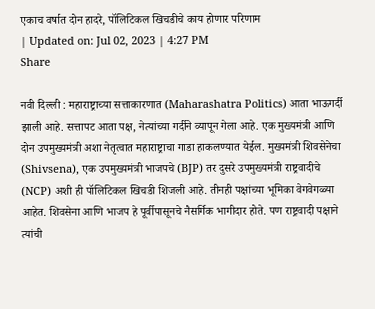एकाच वर्षात दोन हादरे, पॉलिटिकल खिचडीचे काय होणार परिणाम
| Updated on: Jul 02, 2023 | 4:27 PM
Share

नवी दिल्ली : महाराष्ट्राच्या सत्ताकारणात (Maharashatra Politics) आता भाऊगर्दी झाली आहे. सत्तापट आता पक्ष, नेत्यांच्या गर्दीने व्यापून गेला आहे. एक मुख्यमंत्री आणि दोन उपमुख्यमंत्री अशा नेतृत्वात महाराष्ट्राचा गाडा हाकलण्यात येईल. मुख्यमंत्री शिवसेनेचा (Shivsena), एक उपमुख्यमंत्री भाजपचे (BJP) तर दुसरे उपमुख्यमंत्री राष्ट्रवादीचे (NCP) अशी ही पॉलिटिकल खिचडी शिजली आहे. तीनही पक्षांच्या भूमिका वेगवेगळ्या आहेत. शिवसेना आणि भाजप हे पूर्वीपासूनचे नैसर्गिक भागीदार होते. पण राष्ट्रवादी पक्षाने त्यांची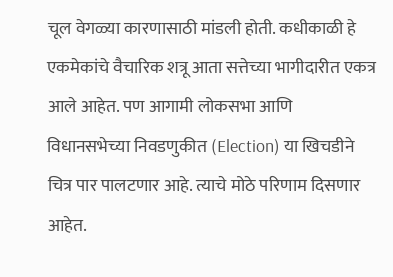चूल वेगळ्या कारणासाठी मांडली होती. कधीकाळी हे एकमेकांचे वैचारिक शत्रू आता सत्तेच्या भागीदारीत एकत्र आले आहेत. पण आगामी लोकसभा आणि विधानसभेच्या निवडणुकीत (Election) या खिचडीने चित्र पार पालटणार आहे. त्याचे मोठे परिणाम दिसणार आहेत.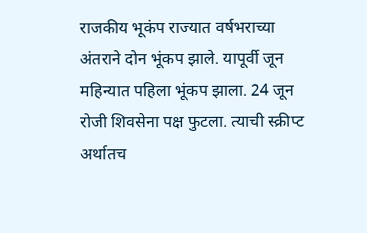राजकीय भूकंप राज्यात वर्षभराच्या अंतराने दोन भूंकप झाले. यापूर्वी जून महिन्यात पहिला भूंकप झाला. 24 जून रोजी शिवसेना पक्ष फुटला. त्याची स्क्रीप्ट अर्थातच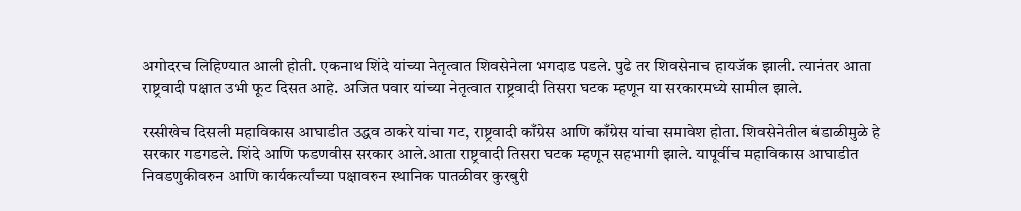अगोदरच लिहिण्यात आली होती. एकनाथ शिंदे यांच्या नेतृत्वात शिवसेनेला भगदाड पडले. पुढे तर शिवसेनाच हायजॅक झाली. त्यानंतर आता राष्ट्रवादी पक्षात उभी फूट दिसत आहे. अजित पवार यांच्या नेतृत्वात राष्ट्रवादी तिसरा घटक म्हणून या सरकारमध्ये सामील झाले.

रस्सीखेच दिसली महाविकास आघाडीत उद्धव ठाकरे यांचा गट, राष्ट्रवादी काँग्रेस आणि काँग्रेस यांचा समावेश होता. शिवसेनेतील बंडाळीमुळे हे सरकार गडगडले. शिंदे आणि फडणवीस सरकार आले.आता राष्ट्रवादी तिसरा घटक म्हणून सहभागी झाले. यापूर्वीच महाविकास आघाडीत निवडणुकीवरुन आणि कार्यकर्त्यांच्या पक्षावरुन स्थानिक पातळीवर कुरबुरी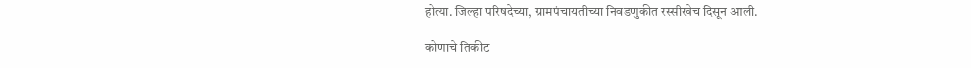होत्या. जिल्हा परिषदेच्या, ग्रामपंचायतीच्या निवडणुकीत रस्सीखेच दिसून आली.

कोणाचे तिकीट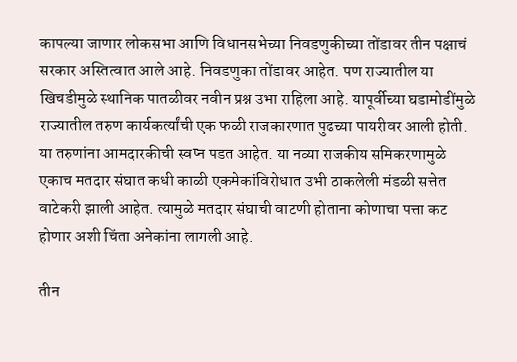कापल्या जाणार लोकसभा आणि विधानसभेच्या निवडणुकीच्या तोंडावर तीन पक्षाचं सरकार अस्तित्वात आले आहे. निवडणुका तोंडावर आहेत. पण राज्यातील या खिचडीमुळे स्थानिक पातळीवर नवीन प्रश्न उभा राहिला आहे. यापूर्वीच्या घडामोडींमुळे राज्यातील तरुण कार्यकर्त्यांची एक फळी राजकारणात पुढच्या पायरीवर आली होती. या तरुणांना आमदारकीची स्वप्न पडत आहेत. या नव्या राजकीय समिकरणामुळे एकाच मतदार संघात कधी काळी एकमेकांविरोधात उभी ठाकलेली मंडळी सत्तेत वाटेकरी झाली आहेत. त्यामुळे मतदार संघाची वाटणी होताना कोणाचा पत्ता कट होणार अशी चिंता अनेकांना लागली आहे.

तीन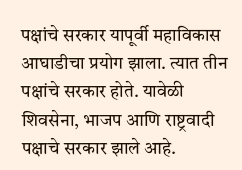पक्षांचे सरकार यापूर्वी महाविकास आघाडीचा प्रयोग झाला. त्यात तीन पक्षांचे सरकार होते. यावेळी शिवसेना, भाजप आणि राष्ट्रवादी पक्षाचे सरकार झाले आहे.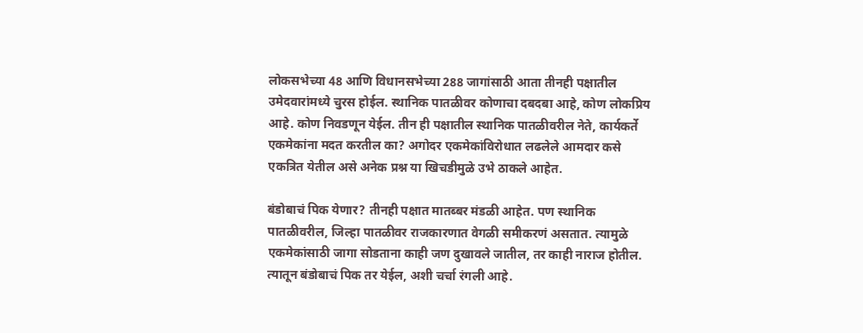लोकसभेच्या 48 आणि विधानसभेच्या 288 जागांसाठी आता तीनही पक्षातील उमेदवारांमध्ये चुरस होईल. स्थानिक पातळीवर कोणाचा दबदबा आहे, कोण लोकप्रिय आहे. कोण निवडणून येईल. तीन ही पक्षातील स्थानिक पातळीवरील नेते, कार्यकर्ते एकमेकांना मदत करतील का? अगोदर एकमेकांविरोधात लढलेले आमदार कसे एकत्रित येतील असे अनेक प्रश्न या खिचडीमुळे उभे ठाकले आहेत.

बंडोबाचं पिक येणार? तीनही पक्षात मातब्बर मंडळी आहेत. पण स्थानिक पातळीवरील, जिल्हा पातळीवर राजकारणात वेगळी समीकरणं असतात. त्यामुळे एकमेकांसाठी जागा सोडताना काही जण दुखावले जातील, तर काही नाराज होतील. त्यातून बंडोबाचं पिक तर येईल, अशी चर्चा रंगली आहे.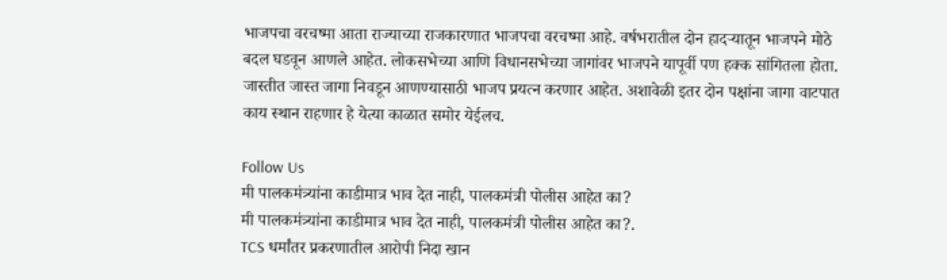भाजपचा वरचष्मा आता राज्याच्या राजकारणात भाजपचा वरचष्मा आहे. वर्षभरातील दोन हादऱ्यातून भाजपने मोठे बदल घडवून आणले आहेत. लोकसभेच्या आणि विधानसभेच्या जागांवर भाजपने यापूर्वी पण हक्क सांगितला होता. जास्तीत जास्त जागा निवडून आणण्यासाठी भाजप प्रयत्न करणार आहेत. अशावेळी इतर दोन पक्षांना जागा वाटपात काय स्थान राहणार हे येत्या काळात समोर येईलच.

Follow Us
मी पालकमंत्र्यांना काडीमात्र भाव देत नाही, पालकमंत्री पोलीस आहेत का?
मी पालकमंत्र्यांना काडीमात्र भाव देत नाही, पालकमंत्री पोलीस आहेत का?.
TCS धर्मांतर प्रकरणातील आरोपी निदा खान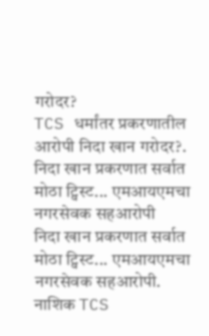गरोदर?
TCS धर्मांतर प्रकरणातील आरोपी निदा खान गरोदर?.
निदा खान प्रकरणात सर्वात मोठा ट्विस्ट... एमआयएमचा नगरसेवक सहआरोपी
निदा खान प्रकरणात सर्वात मोठा ट्विस्ट... एमआयएमचा नगरसेवक सहआरोपी.
नाशिक TCS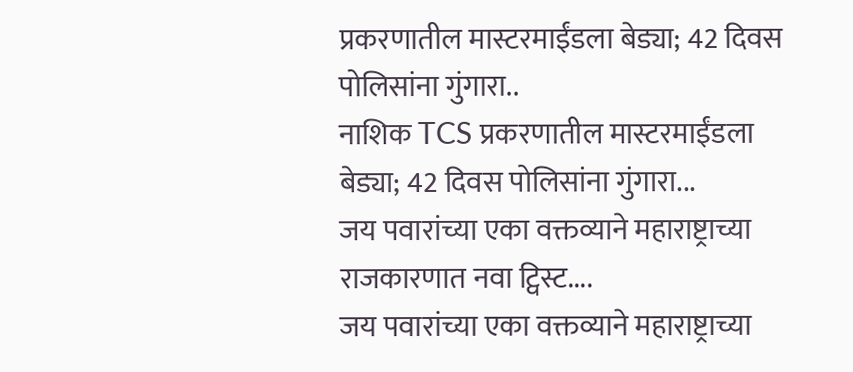प्रकरणातील मास्टरमाईंडला बेड्या; 42 दिवस पोलिसांना गुंगारा..
नाशिक TCS प्रकरणातील मास्टरमाईंडला बेड्या; 42 दिवस पोलिसांना गुंगारा...
जय पवारांच्या एका वक्तव्याने महाराष्ट्राच्या राजकारणात नवा ट्विस्ट....
जय पवारांच्या एका वक्तव्याने महाराष्ट्राच्या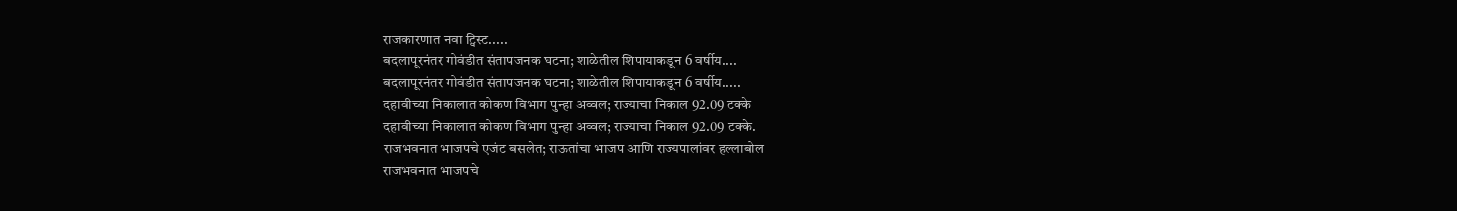राजकारणात नवा ट्विस्ट.....
बदलापूरनंतर गोवंडीत संतापजनक घटना; शाळेतील शिपायाकडून 6 वर्षीय....
बदलापूरनंतर गोवंडीत संतापजनक घटना; शाळेतील शिपायाकडून 6 वर्षीय.....
दहावीच्या निकालात कोकण विभाग पुन्हा अव्वल; राज्याचा निकाल 92.09 टक्के
दहावीच्या निकालात कोकण विभाग पुन्हा अव्वल; राज्याचा निकाल 92.09 टक्के.
राजभवनात भाजपचे एजंट बसलेत; राऊतांचा भाजप आणि राज्यपालांवर हल्लाबोल
राजभवनात भाजपचे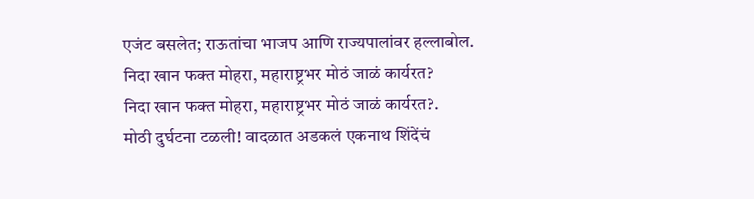एजंट बसलेत; राऊतांचा भाजप आणि राज्यपालांवर हल्लाबोल.
निदा खान फक्त मोहरा, महाराष्ट्रभर मोठं जाळं कार्यरत?
निदा खान फक्त मोहरा, महाराष्ट्रभर मोठं जाळं कार्यरत?.
मोठी दुर्घटना टळली! वादळात अडकलं एकनाथ शिंदेंचं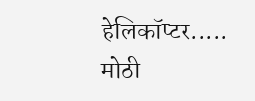हेलिकॉप्टर.....
मोठी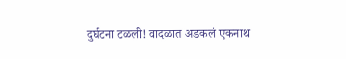दुर्घटना टळली! वादळात अडकलं एकनाथ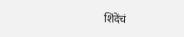शिंदेंचं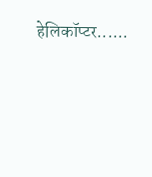हेलिकॉप्टर......